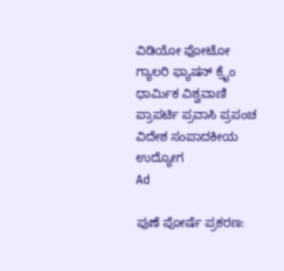ವಿಡಿಯೋ ಫೋಟೋ ಗ್ಯಾಲರಿ ಫ್ಯಾಷನ್ ಕ್ರೈಂ ಧಾರ್ಮಿಕ ವಿಶ್ವವಾಣಿ ಪ್ರಾಪರ್ಟಿ ಪ್ರವಾಸಿ ಪ್ರಪಂಚ ವಿದೇಶ ಸಂಪಾದಕೀಯ ಉದ್ಯೋಗ
Ad

ಪುಣೆ ಪೋರ್ಷೆ ಪ್ರಕರಣ: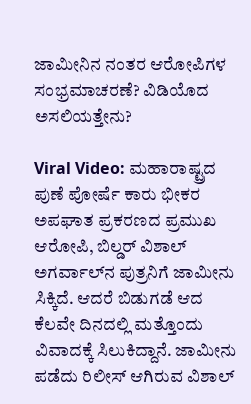ಜಾಮೀನಿನ ನಂತರ ಆರೋಪಿಗಳ ಸಂಭ್ರಮಾಚರಣೆ? ವಿಡಿಯೊದ ಅಸಲಿಯತ್ತೇನು?

Viral Video: ಮಹಾರಾಷ್ಟ್ರದ ಪುಣೆ ಪೋರ್ಷೆ ಕಾರು ಭೀಕರ ಅಪಘಾತ ಪ್ರಕರಣದ ಪ್ರಮುಖ ಆರೋಪಿ, ಬಿಲ್ಡರ್ ವಿಶಾಲ್ ಅಗರ್ವಾಲ್‌ನ ಪುತ್ರನಿಗೆ ಜಾಮೀನು ಸಿಕ್ಕಿದೆ. ಆದರೆ ಬಿಡುಗಡೆ ಆದ ಕೆಲವೇ ದಿನದಲ್ಲಿ ಮತ್ತೊಂದು ವಿವಾದಕ್ಕೆ ಸಿಲುಕಿದ್ದಾನೆ. ಜಾಮೀನು ಪಡೆದು ರಿಲೀಸ್ ಆಗಿರುವ ವಿಶಾಲ್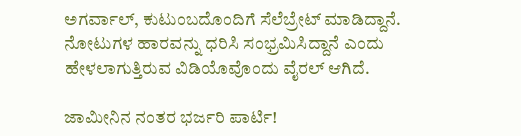ಅಗರ್ವಾಲ್, ಕುಟುಂಬದೊಂದಿಗೆ ಸೆಲೆಬ್ರೇಟ್‌ ಮಾಡಿದ್ದಾನೆ. ನೋಟುಗಳ ಹಾರವನ್ನು ಧರಿಸಿ ಸಂಭ್ರಮಿಸಿದ್ದಾನೆ ಎಂದು ಹೇಳಲಾಗುತ್ತಿರುವ ವಿಡಿಯೊವೊಂದು ವೈರಲ್ ಆಗಿದೆ.

ಜಾಮೀನಿನ ನಂತರ ಭರ್ಜರಿ ಪಾರ್ಟಿ!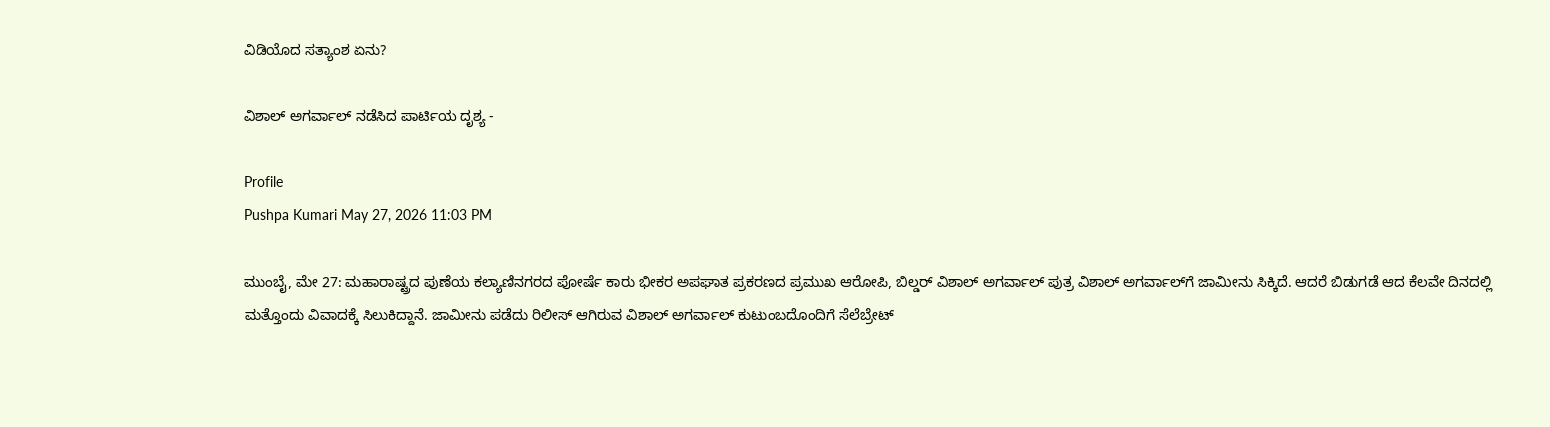ವಿಡಿಯೊದ ಸತ್ಯಾಂಶ ಏನು?

ವಿಶಾಲ್ ಅಗರ್ವಾಲ್‌ ನಡೆಸಿದ ಪಾರ್ಟಿಯ ದೃಶ್ಯ -

Profile
Pushpa Kumari May 27, 2026 11:03 PM

ಮುಂಬೈ, ಮೇ 27: ಮಹಾರಾಷ್ಟ್ರದ ಪುಣೆಯ ಕಲ್ಯಾಣಿನಗರದ ಪೋರ್ಷೆ ಕಾರು ಭೀಕರ ಅಪಘಾತ ಪ್ರಕರಣದ ಪ್ರಮುಖ ಆರೋಪಿ, ಬಿಲ್ಡರ್ ವಿಶಾಲ್ ಅಗರ್ವಾಲ್ ಪುತ್ರ ವಿಶಾಲ್ ಅಗರ್ವಾಲ್‌ಗೆ ಜಾಮೀನು ಸಿಕ್ಕಿದೆ. ಆದರೆ ಬಿಡುಗಡೆ ಆದ ಕೆಲವೇ ದಿನದಲ್ಲಿ ಮತ್ತೊಂದು ವಿವಾದಕ್ಕೆ ಸಿಲುಕಿದ್ದಾನೆ. ಜಾಮೀನು ಪಡೆದು ರಿಲೀಸ್ ಆಗಿರುವ ವಿಶಾಲ್ ಅಗರ್ವಾಲ್ ಕುಟುಂಬದೊಂದಿಗೆ ಸೆಲೆಬ್ರೇಟ್‌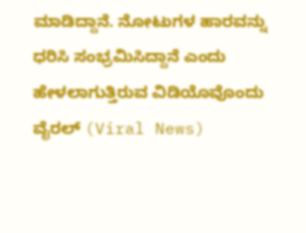ಮಾಡಿದ್ದಾನೆ. ನೋಟುಗಳ ಹಾರವನ್ನು ಧರಿಸಿ ಸಂಭ್ರಮಿಸಿದ್ದಾನೆ ಎಂದು ಹೇಳಲಾಗುತ್ತಿರುವ ವಿಡಿಯೊವೊಂದು ವೈರಲ್ (Viral News)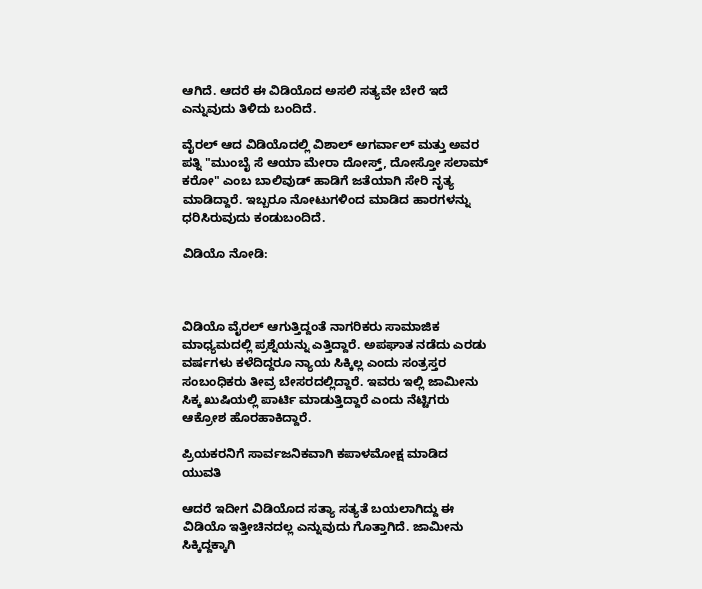ಆಗಿದೆ. ಆದರೆ ಈ ವಿಡಿಯೊದ ಅಸಲಿ ಸತ್ಯವೇ ಬೇರೆ ಇದೆ ಎನ್ನುವುದು ತಿಳಿದು ಬಂದಿದೆ.

ವೈರಲ್ ಆದ ವಿಡಿಯೊದಲ್ಲಿ ವಿಶಾಲ್ ಅಗರ್ವಾಲ್ ಮತ್ತು ಅವರ ಪತ್ನಿ "ಮುಂಬೈ ಸೆ ಆಯಾ ಮೇರಾ ದೋಸ್ತ್, ದೋಸ್ತೋ ಸಲಾಮ್ ಕರೋ" ಎಂಬ ಬಾಲಿವುಡ್ ಹಾಡಿಗೆ ಜತೆಯಾಗಿ ಸೇರಿ ನೃತ್ಯ ಮಾಡಿದ್ದಾರೆ. ಇಬ್ಬರೂ ನೋಟುಗಳಿಂದ ಮಾಡಿದ ಹಾರಗಳನ್ನು ಧರಿಸಿರುವುದು ಕಂಡುಬಂದಿದೆ.

ವಿಡಿಯೊ ನೋಡಿ:



ವಿಡಿಯೊ ವೈರಲ್ ಆಗುತ್ತಿದ್ದಂತೆ ನಾಗರಿಕರು ಸಾಮಾಜಿಕ ಮಾಧ್ಯಮದಲ್ಲಿ ಪ್ರಶ್ನೆಯನ್ನು ಎತ್ತಿದ್ದಾರೆ. ಅಪಘಾತ ನಡೆದು ಎರಡು ವರ್ಷಗಳು ಕಳೆದಿದ್ದರೂ ನ್ಯಾಯ ಸಿಕ್ಕಿಲ್ಲ ಎಂದು ಸಂತ್ರಸ್ತರ ಸಂಬಂಧಿಕರು ತೀವ್ರ ಬೇಸರದಲ್ಲಿದ್ದಾರೆ. ಇವರು ಇಲ್ಲಿ ಜಾಮೀನು ಸಿಕ್ಕ ಖುಷಿಯಲ್ಲಿ ಪಾರ್ಟಿ ಮಾಡುತ್ತಿದ್ದಾರೆ ಎಂದು ನೆಟ್ಟಿಗರು ಆಕ್ರೋಶ ಹೊರಹಾಕಿದ್ದಾರೆ.

ಪ್ರಿಯಕರನಿಗೆ ಸಾರ್ವಜನಿಕವಾಗಿ ಕಪಾಳಮೋಕ್ಷ ಮಾಡಿದ ಯುವತಿ

ಆದರೆ ಇದೀಗ ವಿಡಿಯೊದ ಸತ್ಯಾ ಸತ್ಯತೆ ಬಯಲಾಗಿದ್ದು ಈ ವಿಡಿಯೊ ಇತ್ತೀಚಿನದಲ್ಲ ಎನ್ನುವುದು ಗೊತ್ತಾಗಿದೆ. ಜಾಮೀನು ಸಿಕ್ಕಿದ್ದಕ್ಕಾಗಿ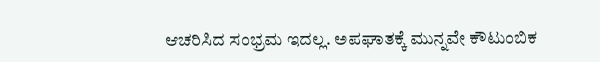ಆಚರಿಸಿದ ಸಂಭ್ರಮ ಇದಲ್ಲ. ಅಪಘಾತಕ್ಕೆ ಮುನ್ನವೇ ಕೌಟುಂಬಿಕ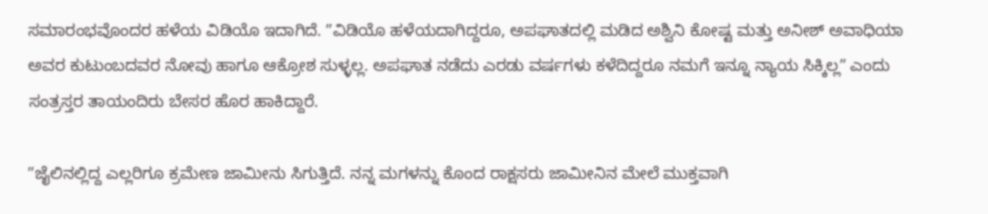ಸಮಾರಂಭವೊಂದರ ಹಳೆಯ ವಿಡಿಯೊ ಇದಾಗಿದೆ. ʼʼವಿಡಿಯೊ ಹಳೆಯದಾಗಿದ್ದರೂ, ಅಪಘಾತದಲ್ಲಿ ಮಡಿದ ಅಶ್ವಿನಿ ಕೋಷ್ಟ ಮತ್ತು ಅನೀಶ್ ಅವಾಧಿಯಾ ಅವರ ಕುಟುಂಬದವರ ನೋವು ಹಾಗೂ ಆಕ್ರೋಶ ಸುಳ್ಳಲ್ಲ. ಅಪಘಾತ ನಡೆದು ಎರಡು ವರ್ಷಗಳು ಕಳೆದಿದ್ದರೂ ನಮಗೆ ಇನ್ನೂ ನ್ಯಾಯ ಸಿಕ್ಕಿಲ್ಲʼʼ ಎಂದು ಸಂತ್ರಸ್ತರ ತಾಯಂದಿರು ಬೇಸರ ಹೊರ ಹಾಕಿದ್ದಾರೆ.

ʼʼಜೈಲಿನಲ್ಲಿದ್ದ ಎಲ್ಲರಿಗೂ ಕ್ರಮೇಣ ಜಾಮೀನು ಸಿಗುತ್ತಿದೆ. ನನ್ನ ಮಗಳನ್ನು ಕೊಂದ ರಾಕ್ಷಸರು ಜಾಮೀನಿನ ಮೇಲೆ ಮುಕ್ತವಾಗಿ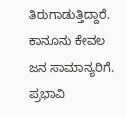ತಿರುಗಾಡುತ್ತಿದ್ದಾರೆ. ಕಾನೂನು ಕೇವಲ ಜನ ಸಾಮಾನ್ಯರಿಗೆ. ಪ್ರಭಾವಿ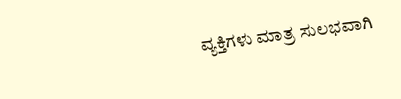ವ್ಯಕ್ತಿಗಳು ಮಾತ್ರ ಸುಲಭವಾಗಿ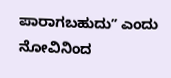ಪಾರಾಗಬಹುದುʼʼ ಎಂದು ನೋವಿನಿಂದ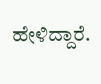ಹೇಳಿದ್ದಾರೆ.